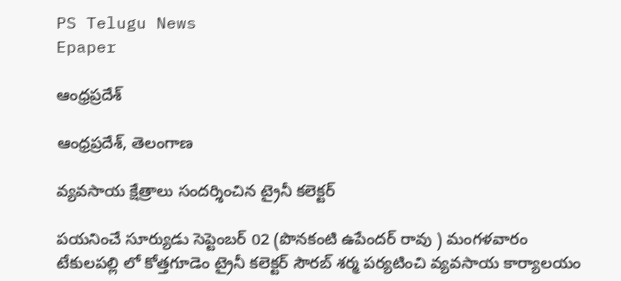PS Telugu News
Epaper

ఆంధ్రప్రదేశ్

ఆంధ్రప్రదేశ్, తెలంగాణ

వ్యవసాయ క్షేత్రాలు సందర్శించిన ట్రైనీ కలెక్టర్

పయనించే సూర్యుడు సెప్టెంబర్ 02 (పొనకంటి ఉపేందర్ రావు ) మంగళవారం టేకులపల్లి లో కోత్తగూడెం ట్రైనీ కలెక్టర్ సౌరబ్ శర్మ పర్యటించి వ్యవసాయ కార్యాలయం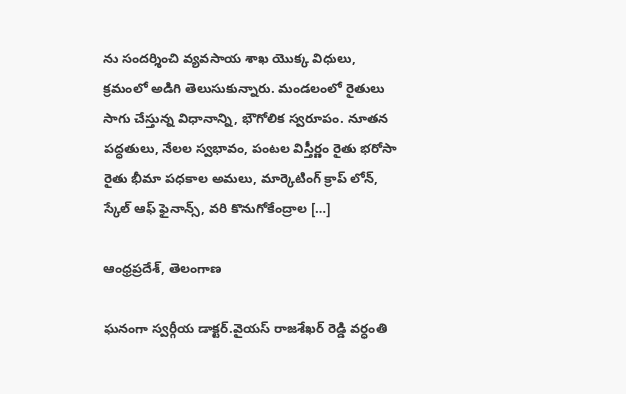ను సందర్శించి వ్యవసాయ శాఖ యొక్క విధులు, క్రమంలో అడిగి తెలుసుకున్నారు. మండలంలో రైతులు సాగు చేస్తున్న విధానాన్ని, భౌగోలిక స్వరూపం. నూతన పద్ధతులు, నేలల స్వభావం, పంటల విస్తీర్ణం రైతు భరోసా రైతు భీమా పధకాల అమలు, మార్కెటింగ్ క్రాప్ లోన్, స్కేల్ ఆఫ్ ఫైనాన్స్, వరి కొనుగోకేంద్రాల […]

ఆంధ్రప్రదేశ్, తెలంగాణ

ఘనంగా స్వర్గీయ డాక్టర్.వైయస్ రాజశేఖర్ రెడ్డి వర్ధంతి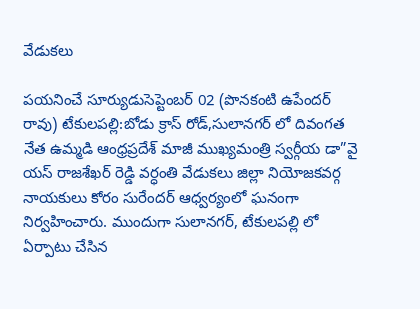వేడుకలు

పయనించే సూర్యుడుసెప్టెంబర్ 02 (పొనకంటి ఉపేందర్ రావు) టేకులపల్లి:బోడు క్రాస్ రోడ్,సులానగర్ లో దివంగత నేత ఉమ్మడి ఆంధ్రప్రదేశ్ మాజీ ముఖ్యమంత్రి స్వర్గీయ డా”వై యస్ రాజశేఖర్ రెడ్డి వర్ధంతి వేడుకలు జిల్లా నియోజకవర్గ నాయకులు కోరం సురేందర్ ఆధ్వర్యంలో ఘనంగా నిర్వహించారు. ముందుగా సులానగర్, టేకులపల్లి లో ఏర్పాటు చేసిన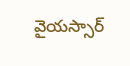వైయస్సార్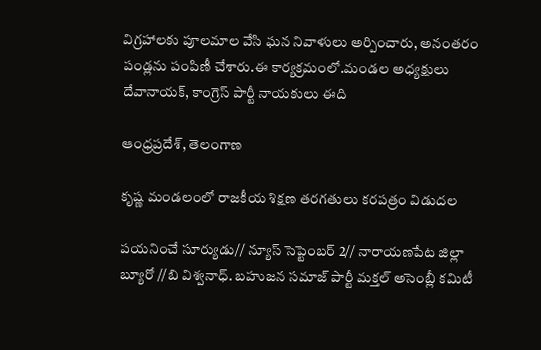విగ్రహాలకు పూలమాల వేసి ఘన నివాళులు అర్పించారు, అనంతరం పండ్లను పంపిణీ చేశారు.ఈ కార్యక్రమంలో.మండల అధ్యక్షులు దేవానాయక్, కాంగ్రెస్ పార్టీ నాయకులు ఈది

ఆంధ్రప్రదేశ్, తెలంగాణ

కృష్ణ మండలంలో రాజకీయ శిక్షణ తరగతులు కరపత్రం విడుదల

పయనించే సూర్యుడు// న్యూస్ సెప్టెంబర్ 2// నారాయణపేట జిల్లా బ్యూరో //బి విశ్వనాధ్. బహుజన సమాజ్ పార్టీ మక్తల్ అసెంబ్లీ కమిటీ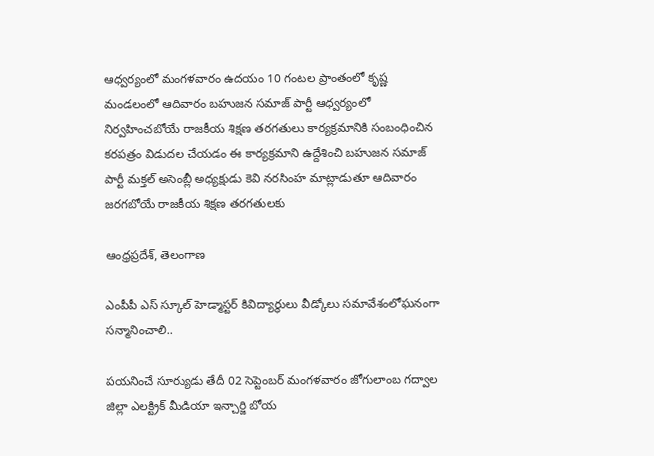ఆధ్వర్యంలో మంగళవారం ఉదయం 10 గంటల ప్రాంతంలో కృష్ణ మండలంలో ఆదివారం బహుజన సమాజ్ పార్టీ ఆధ్వర్యంలో నిర్వహించబోయే రాజకీయ శిక్షణ తరగతులు కార్యక్రమానికి సంబంధించిన కరపత్రం విడుదల చేయడం ఈ కార్యక్రమాని ఉద్దేశించి బహుజన సమాజ్ పార్టీ మక్తల్ అసెంబ్లీ అధ్యక్షుడు కెవి నరసింహ మాట్లాడుతూ ఆదివారం జరగబోయే రాజకీయ శిక్షణ తరగతులకు

ఆంధ్రప్రదేశ్, తెలంగాణ

ఎంపీపీ ఎస్ స్కూల్ హెడ్మాస్టర్ కివిద్యార్థులు వీడ్కోలు సమావేశంలోఘనంగా సన్మానించాలి..

పయనించే సూర్యుడు తేదీ 02 సెప్టెంబర్ మంగళవారం జోగులాంబ గద్వాల జిల్లా ఎలక్ట్రిక్ మీడియా ఇన్చార్జి బోయ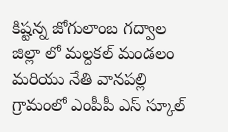కిష్టన్న జోగులాంబ గద్వాల జిల్లా లో మల్దకల్ మండలం మరియు నేతి వానపల్లి గ్రామంలో ఎంపీపీ ఎస్ స్కూల్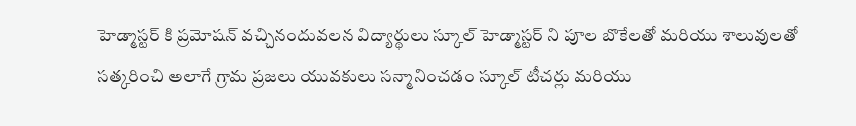హెడ్మాస్టర్ కి ప్రమోషన్ వచ్చినందువలన విద్యార్థులు స్కూల్ హెడ్మాస్టర్ ని పూల బొకేలతో మరియు శాలువులతో సత్కరించి అలాగే గ్రామ ప్రజలు యువకులు సన్మానించడం స్కూల్ టీచర్లు మరియు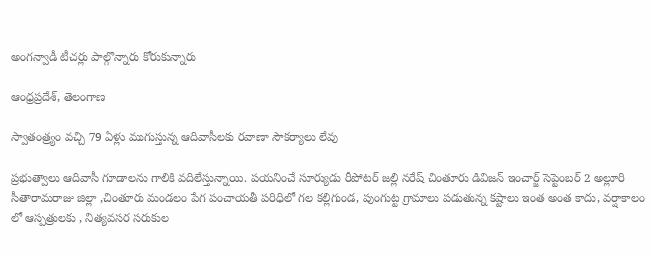అంగన్వాడీ టీచర్లు పాల్గొన్నారు కోరుకున్నారు

ఆంధ్రప్రదేశ్, తెలంగాణ

స్వాతంత్ర్యం వచ్చి 79 ఏళ్లు ముగుస్తున్న ఆదివాసీలకు రవాణా సౌకర్యాలు లేవు

ప్రభుత్వాలు ఆదివాసీ గూడాలను గాలికి వదిలేస్తున్నాయి. పయనించే సూర్యుడు రీపోటర్ జల్లి నరేష్ చింతూరు డివిజన్ ఇంచార్జ్ సెప్టెంబర్ 2 అల్లూరి సీతారామరాజు జిల్లా ,చింతూరు మండలం పేగ పంచాయతీ పరిధిలో గల కల్లిగుండ, పుంగుట్ట గ్రామాలు పడుతున్న కష్టాలు ఇంత అంత కాదు, వర్షాకాలం లో ఆస్పత్రులకు , నిత్యవసర సరుకుల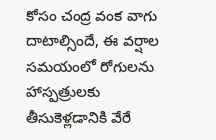కోసం చంద్ర వంక వాగు దాటాల్సిందే, ఈ వర్షాల సమయంలో రోగులను హాస్పత్రులకు తీసుకెళ్లడానికి వేరే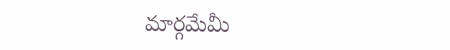మార్గమేమీ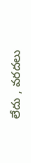లేదు , వరదలు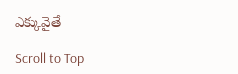ఎక్కువైతే

Scroll to Top